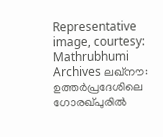Representative image, courtesy: Mathrubhumi Archives ലഖ്നൗ: ഉത്തർപ്രദേശിലെ ഗോരഖ്പുരിൽ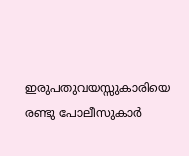ഇരുപതുവയസ്സുകാരിയെ രണ്ടു പോലീസുകാർ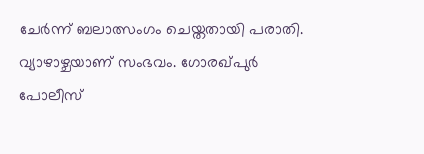ചേർന്ന് ബലാത്സംഗം ചെയ്തതായി പരാതി. വ്യാഴാഴ്ചയാണ് സംഭവം. ഗോരഖ്പുർ പോലീസ്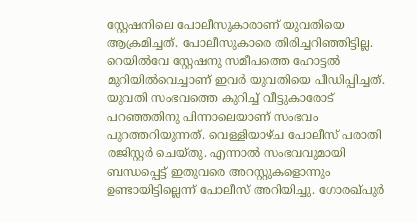സ്റ്റേഷനിലെ പോലീസുകാരാണ് യുവതിയെ ആക്രമിച്ചത്. പോലീസുകാരെ തിരിച്ചറിഞ്ഞിട്ടില്ല. റെയിൽവേ സ്റ്റേഷനു സമീപത്തെ ഹോട്ടൽ മുറിയിൽവെച്ചാണ് ഇവർ യുവതിയെ പീഡിപ്പിച്ചത്. യുവതി സംഭവത്തെ കുറിച്ച് വീട്ടുകാരോട് പറഞ്ഞതിനു പിന്നാലെയാണ് സംഭവം പുറത്തറിയുന്നത്. വെള്ളിയാഴ്ച പോലീസ് പരാതി രജിസ്റ്റർ ചെയ്തു. എന്നാൽ സംഭവവുമായി ബന്ധപ്പെട്ട് ഇതുവരെ അറസ്റ്റുകളൊന്നും ഉണ്ടായിട്ടില്ലെന്ന് പോലീസ് അറിയിച്ചു. ഗോരഖ്പുർ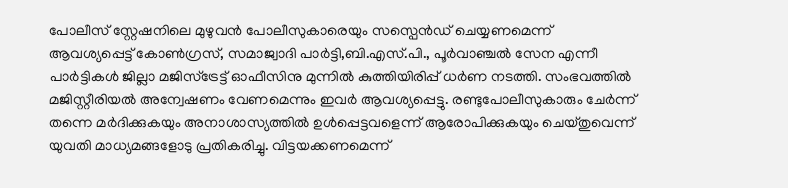പോലീസ് സ്റ്റേഷനിലെ മുഴുവൻ പോലീസുകാരെയും സസ്പെൻഡ് ചെയ്യണമെന്ന് ആവശ്യപ്പെട്ട് കോൺഗ്രസ്, സമാജ്വാദി പാർട്ടി,ബി.എസ്.പി., പൂർവാഞ്ചൽ സേന എന്നീ പാർട്ടികൾ ജില്ലാ മജിസ്ട്രേട്ട് ഓഫീസിനു മുന്നിൽ കുത്തിയിരിപ്പ് ധർണ നടത്തി. സംഭവത്തിൽ മജിസ്റ്റീരിയൽ അന്വേഷണം വേണമെന്നും ഇവർ ആവശ്യപ്പെട്ടു. രണ്ടുപോലീസുകാരും ചേർന്ന് തന്നെ മർദിക്കുകയും അനാശാസ്യത്തിൽ ഉൾപ്പെട്ടവളെന്ന് ആരോപിക്കുകയും ചെയ്തുവെന്ന് യുവതി മാധ്യമങ്ങളോടു പ്രതികരിച്ചു. വിട്ടയക്കണമെന്ന്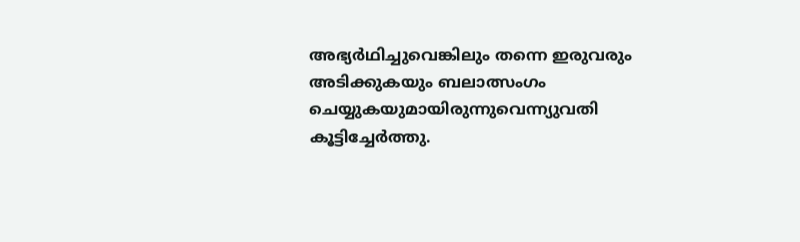അഭ്യർഥിച്ചുവെങ്കിലും തന്നെ ഇരുവരും അടിക്കുകയും ബലാത്സംഗം ചെയ്യുകയുമായിരുന്നുവെന്ന്യുവതി കൂട്ടിച്ചേർത്തു.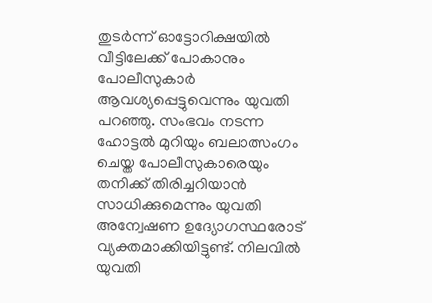തുടർന്ന് ഓട്ടോറിക്ഷയിൽ വീട്ടിലേക്ക് പോകാനും പോലീസുകാർ ആവശ്യപ്പെട്ടുവെന്നും യുവതി പറഞ്ഞു. സംഭവം നടന്ന ഹോട്ടൽ മുറിയും ബലാത്സംഗം ചെയ്ത പോലീസുകാരെയും തനിക്ക് തിരിച്ചറിയാൻ സാധിക്കുമെന്നും യുവതി അന്വേഷണ ഉദ്യോഗസ്ഥരോട് വ്യക്തമാക്കിയിട്ടുണ്ട്. നിലവിൽ യുവതി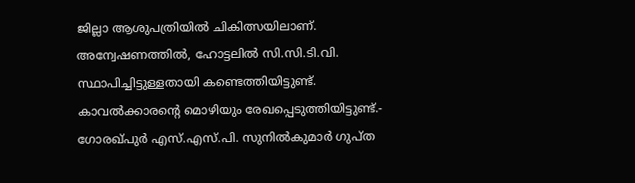ജില്ലാ ആശുപത്രിയിൽ ചികിത്സയിലാണ്. അന്വേഷണത്തിൽ, ഹോട്ടലിൽ സി.സി.ടി.വി. സ്ഥാപിച്ചിട്ടുള്ളതായി കണ്ടെത്തിയിട്ടുണ്ട്. കാവൽക്കാരന്റെ മൊഴിയും രേഖപ്പെടുത്തിയിട്ടുണ്ട്.- ഗോരഖ്പുർ എസ്.എസ്.പി. സുനിൽകുമാർ ഗുപ്ത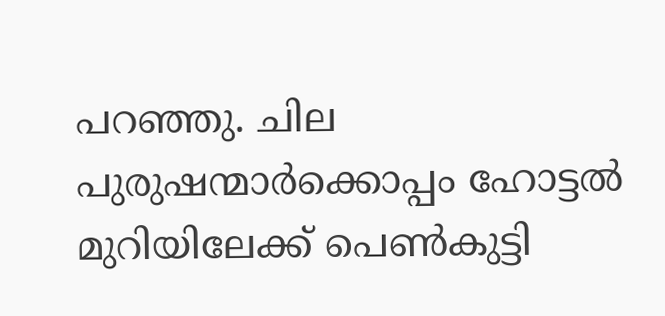പറഞ്ഞു. ചില പുരുഷന്മാർക്കൊപ്പം ഹോട്ടൽ മുറിയിലേക്ക് പെൺകുട്ടി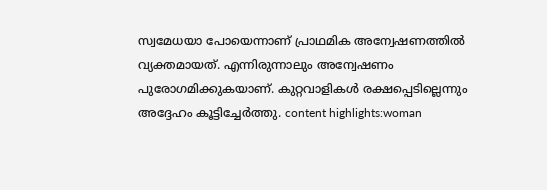സ്വമേധയാ പോയെന്നാണ് പ്രാഥമിക അന്വേഷണത്തിൽ വ്യക്തമായത്. എന്നിരുന്നാലും അന്വേഷണം പുരോഗമിക്കുകയാണ്. കുറ്റവാളികൾ രക്ഷപ്പെടില്ലെന്നും അദ്ദേഹം കൂട്ടിച്ചേർത്തു. content highlights:woman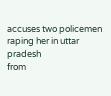accuses two policemen raping her in uttar pradesh
from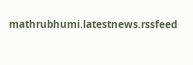mathrubhumi.latestnews.rssfeed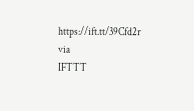https://ift.tt/39Cfd2r
via
IFTTT